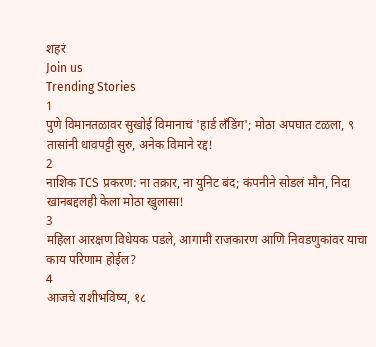शहरं
Join us
Trending Stories
1
पुणे विमानतळावर सुखोई विमानाचं 'हार्ड लँडिंग'; मोठा अपघात टळला, ९ तासांनी धावपट्टी सुरु, अनेक विमाने रद्द!
2
नाशिक TCS प्रकरण: ना तक्रार, ना युनिट बंद; कंपनीने सोडलं मौन, निदा खानबद्दलही केला मोठा खुलासा!
3
महिला आरक्षण विधेयक पडले, आगामी राजकारण आणि निवडणुकांवर याचा काय परिणाम होईल?
4
आजचे राशीभविष्य, १८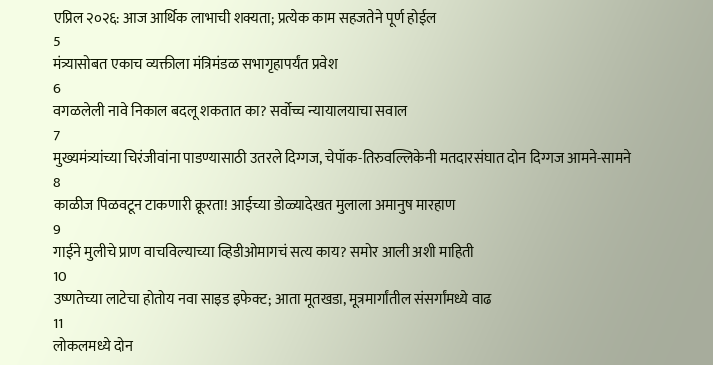एप्रिल २०२६: आज आर्थिक लाभाची शक्यता; प्रत्येक काम सहजतेने पूर्ण होईल
5
मंत्र्यासोबत एकाच व्यक्तीला मंत्रिमंडळ सभागृहापर्यंत प्रवेश
6
वगळलेली नावे निकाल बदलू शकतात का? सर्वोच्च न्यायालयाचा सवाल
7
मुख्यमंत्र्यांच्या चिरंजीवांना पाडण्यासाठी उतरले दिग्गज, चेपॉक-तिरुवल्लिकेनी मतदारसंघात दोन दिग्गज आमने-सामने
8
काळीज पिळवटून टाकणारी क्रूरता! आईच्या डोळ्यादेखत मुलाला अमानुष मारहाण
9
गाईने मुलीचे प्राण वाचविल्याच्या व्हिडीओमागचं सत्य काय? समोर आली अशी माहिती
10
उष्णतेच्या लाटेचा होतोय नवा साइड इफेक्ट; आता मूतखडा, मूत्रमार्गांतील संसर्गांमध्ये वाढ
11
लोकलमध्ये दोन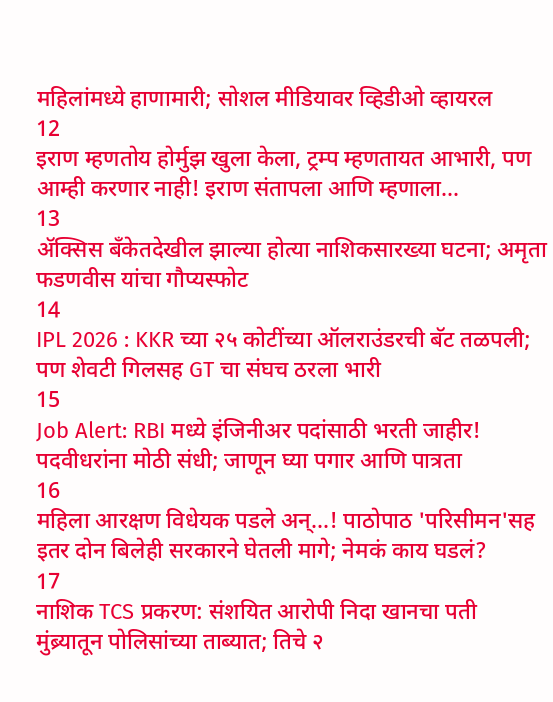महिलांमध्ये हाणामारी; सोशल मीडियावर व्हिडीओ व्हायरल
12
इराण म्हणतोय होर्मुझ खुला केला, ट्रम्प म्हणतायत आभारी, पण आम्ही करणार नाही! इराण संतापला आणि म्हणाला...
13
ॲक्सिस बँकेतदेखील झाल्या होत्या नाशिकसारख्या घटना; अमृता फडणवीस यांचा गौप्यस्फोट
14
IPL 2026 : KKR च्या २५ कोटींच्या ऑलराउंडरची बॅट तळपली; पण शेवटी गिलसह GT चा संघच ठरला भारी
15
Job Alert: RBI मध्ये इंजिनीअर पदांसाठी भरती जाहीर! पदवीधरांना मोठी संधी; जाणून घ्या पगार आणि पात्रता
16
महिला आरक्षण विधेयक पडले अन्...! पाठोपाठ 'परिसीमन'सह इतर दोन बिलेही सरकारने घेतली मागे; नेमकं काय घडलं?
17
नाशिक TCS प्रकरण: संशयित आरोपी निदा खानचा पती मुंब्र्यातून पोलिसांच्या ताब्यात; तिचे २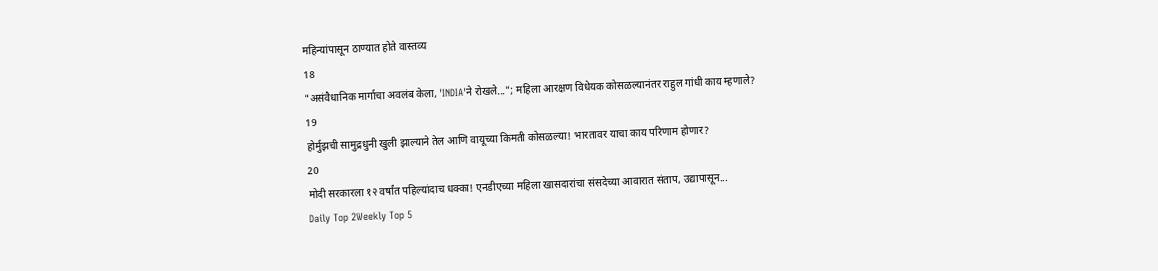महिन्यांपासून ठाण्यात होते वास्तव्य
18
"असंवैधानिक मार्गाचा अवलंब केला, 'INDIA'ने रोखले..."; महिला आरक्षण विधेयक कोसळल्यानंतर राहुल गांधी काय म्हणाले?
19
होर्मुझची सामुद्रधुनी खुली झाल्याने तेल आणि वायूच्या किमती कोसळल्या! भारतावर याचा काय परिणाम होणार?
20
मोदी सरकारला १२ वर्षांत पहिल्यांदाच धक्का! एनडीएच्या महिला खासदारांचा संसदेच्या आवारात संताप, उद्यापासून...
Daily Top 2Weekly Top 5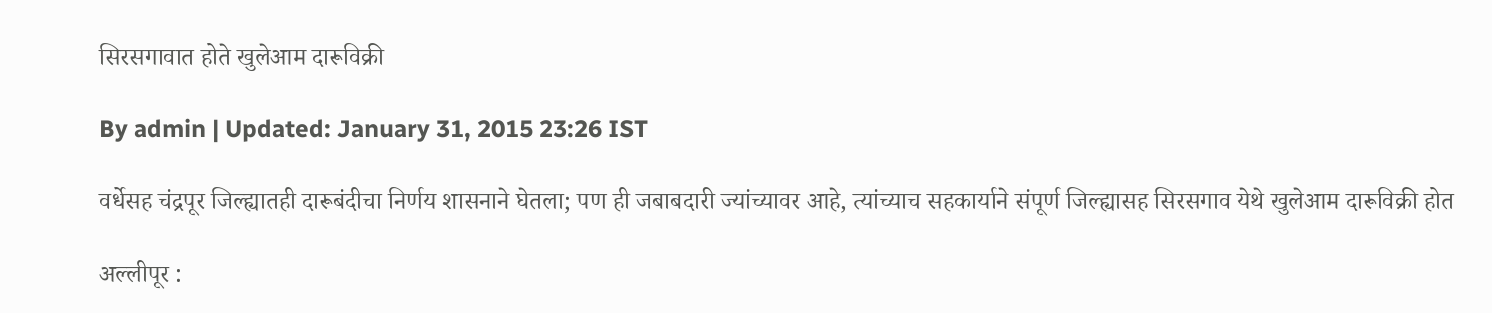सिरसगावात होते खुलेआम दारूविक्री

By admin | Updated: January 31, 2015 23:26 IST

वर्धेसह चंद्रपूर जिल्ह्यातही दारूबंदीचा निर्णय शासनाने घेतला; पण ही जबाबदारी ज्यांच्यावर आहे, त्यांच्याच सहकार्याने संपूर्ण जिल्ह्यासह सिरसगाव येथे खुलेआम दारूविक्री होत

अल्लीपूर :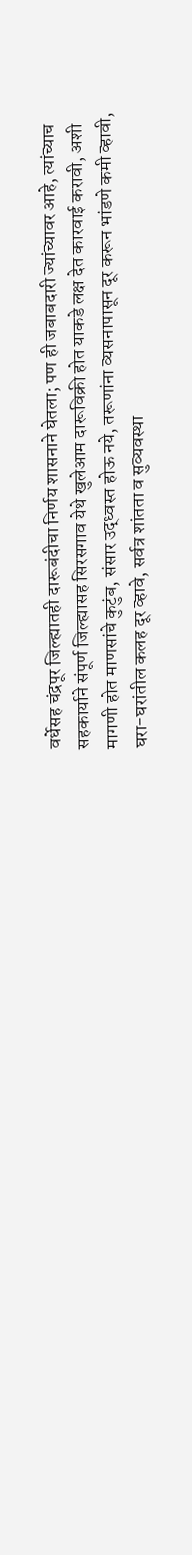वर्धेसह चंद्रपूर जिल्ह्यातही दारूबंदीचा निर्णय शासनाने घेतला; पण ही जबाबदारी ज्यांच्यावर आहे, त्यांच्याच सहकार्याने संपूर्ण जिल्ह्यासह सिरसगाव येथे खुलेआम दारूविक्री होत याकडे लक्ष देत कारवाई करावी, अशी मागणी होत माणसांचे कुटुंब, संसार उद्ध्वस्त होऊ नये, तरूणांना व्यसनापासून दूर करून भांडणे कमी व्हावी, घरा-घरांतील कलह दूर व्हावे, सर्वत्र शांतता व सुव्यवस्था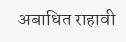अबाधित राहावी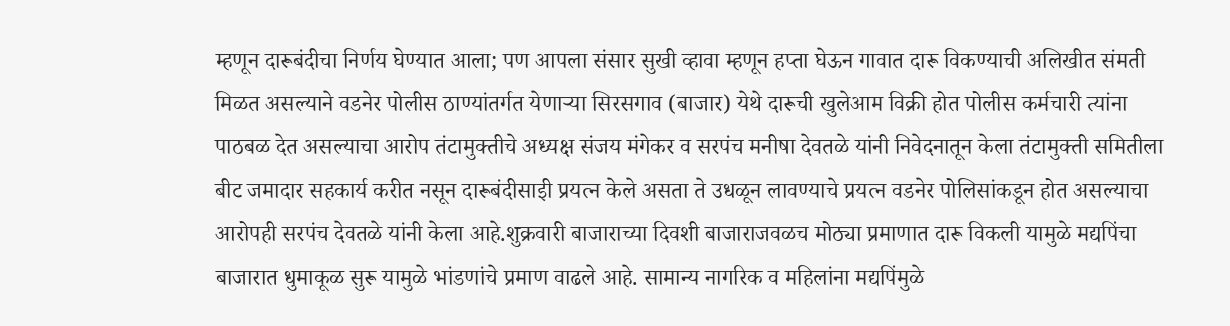म्हणून दारूबंदीचा निर्णय घेण्यात आला; पण आपला संसार सुखी व्हावा म्हणून हप्ता घेऊन गावात दारू विकण्याची अलिखीत संमती मिळत असल्याने वडनेर पोलीस ठाण्यांतर्गत येणाऱ्या सिरसगाव (बाजार) येथे दारूची खुलेआम विक्री होत पोलीस कर्मचारी त्यांना पाठबळ देत असल्याचा आरोप तंटामुक्तीचे अध्यक्ष संजय मंगेकर व सरपंच मनीषा देवतळे यांनी निवेदनातून केला तंटामुक्ती समितीला बीट जमादार सहकार्य करीत नसून दारूबंदीसाइी प्रयत्न केले असता ते उधळून लावण्याचे प्रयत्न वडनेर पोलिसांकडून होत असल्याचा आरोपही सरपंच देवतळे यांनी केला आहे.शुक्रवारी बाजाराच्या दिवशी बाजाराजवळच मोठ्या प्रमाणात दारू विकली यामुळे मद्यपिंचा बाजारात धुमाकूळ सुरू यामुळे भांडणांचे प्रमाण वाढले आहे. सामान्य नागरिक व महिलांना मद्यपिंमुळे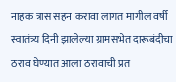नाहक त्रास सहन करावा लागत मागील वर्षी स्वातंत्र्य दिनी झालेल्या ग्रामसभेत दारूबंदीचा ठराव घेण्यात आला ठरावाची प्रत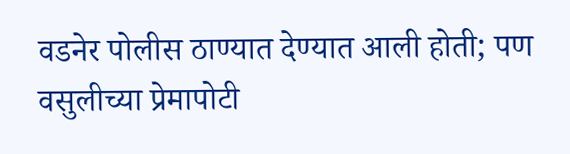वडनेर पोलीस ठाण्यात देण्यात आली होती; पण वसुलीच्या प्रेमापोटी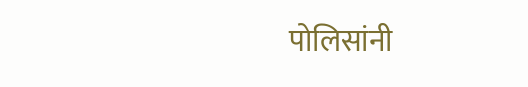पोलिसांनी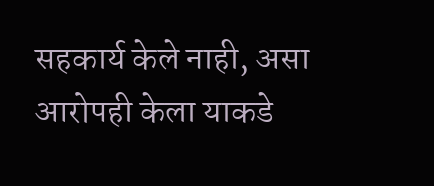सहकार्य केले नाही, असा आरोपही केला याकडे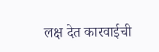लक्ष देत कारवाईची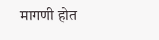मागणी होत